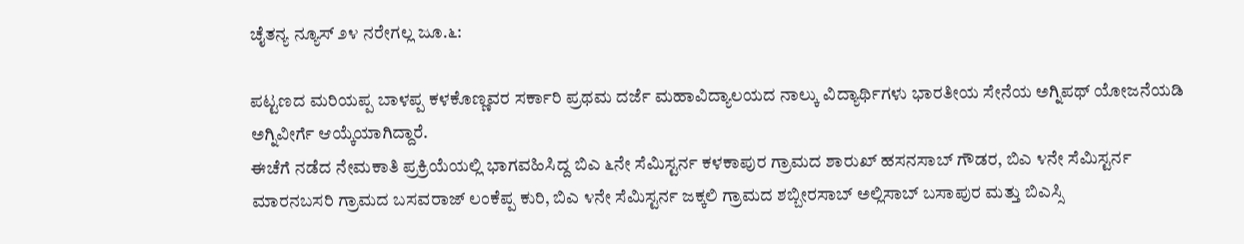ಚೈತನ್ಯ ನ್ಯೂಸ್ ೨೪ ನರೇಗಲ್ಲ ಜೂ.೬:

ಪಟ್ಟಣದ ಮರಿಯಪ್ಪ ಬಾಳಪ್ಪ ಕಳಕೊಣ್ಣವರ ಸರ್ಕಾರಿ ಪ್ರಥಮ ದರ್ಜೆ ಮಹಾವಿದ್ಯಾಲಯದ ನಾಲ್ಕು ವಿದ್ಯಾರ್ಥಿಗಳು ಭಾರತೀಯ ಸೇನೆಯ ಅಗ್ನಿಪಥ್ ಯೋಜನೆಯಡಿ ಅಗ್ನಿವೀರ್ಗೆ ಆಯ್ಕೆಯಾಗಿದ್ದಾರೆ.
ಈಚೆಗೆ ನಡೆದ ನೇಮಕಾತಿ ಪ್ರಕ್ರಿಯೆಯಲ್ಲಿ ಭಾಗವಹಿಸಿದ್ದ ಬಿಎ ೬ನೇ ಸೆಮಿಸ್ಟರ್ನ ಕಳಕಾಪುರ ಗ್ರಾಮದ ಶಾರುಖ್ ಹಸನಸಾಬ್ ಗೌಡರ, ಬಿಎ ೪ನೇ ಸೆಮಿಸ್ಟರ್ನ ಮಾರನಬಸರಿ ಗ್ರಾಮದ ಬಸವರಾಜ್ ಲಂಕೆಪ್ಪ ಕುರಿ, ಬಿಎ ೪ನೇ ಸೆಮಿಸ್ಟರ್ನ ಜಕ್ಕಲಿ ಗ್ರಾಮದ ಶಬ್ಬೀರಸಾಬ್ ಅಲ್ಲಿಸಾಬ್ ಬಸಾಪುರ ಮತ್ತು ಬಿಎಸ್ಸಿ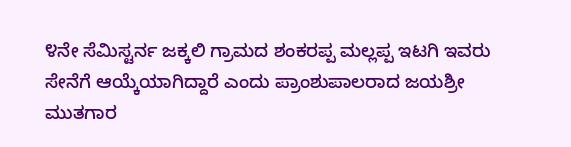೪ನೇ ಸೆಮಿಸ್ಟರ್ನ ಜಕ್ಕಲಿ ಗ್ರಾಮದ ಶಂಕರಪ್ಪ ಮಲ್ಲಪ್ಪ ಇಟಗಿ ಇವರು ಸೇನೆಗೆ ಆಯ್ಕೆಯಾಗಿದ್ದಾರೆ ಎಂದು ಪ್ರಾಂಶುಪಾಲರಾದ ಜಯಶ್ರೀ ಮುತಗಾರ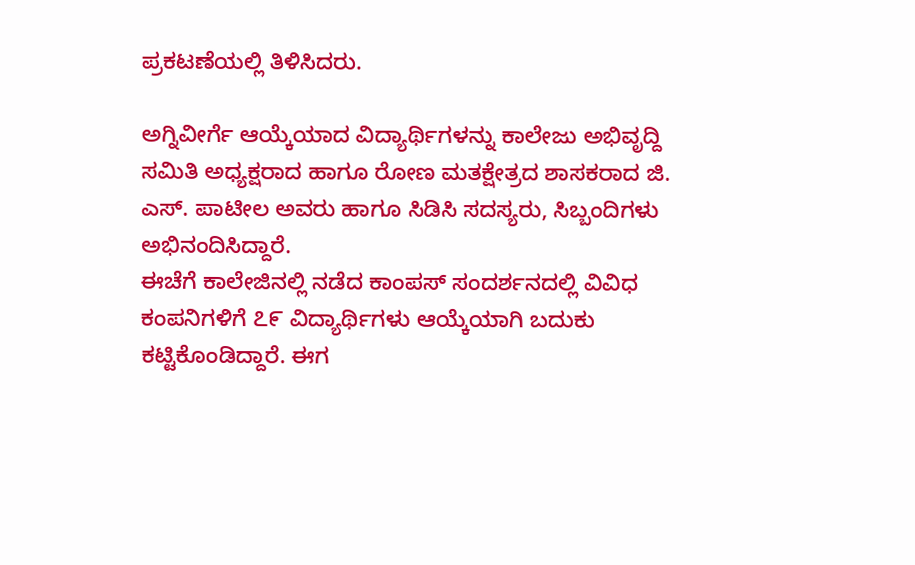ಪ್ರಕಟಣೆಯಲ್ಲಿ ತಿಳಿಸಿದರು.

ಅಗ್ನಿವೀರ್ಗೆ ಆಯ್ಕೆಯಾದ ವಿದ್ಯಾರ್ಥಿಗಳನ್ನು ಕಾಲೇಜು ಅಭಿವೃದ್ದಿ ಸಮಿತಿ ಅಧ್ಯಕ್ಷರಾದ ಹಾಗೂ ರೋಣ ಮತಕ್ಷೇತ್ರದ ಶಾಸಕರಾದ ಜಿ. ಎಸ್. ಪಾಟೀಲ ಅವರು ಹಾಗೂ ಸಿಡಿಸಿ ಸದಸ್ಯರು, ಸಿಬ್ಬಂದಿಗಳು ಅಭಿನಂದಿಸಿದ್ದಾರೆ.
ಈಚೆಗೆ ಕಾಲೇಜಿನಲ್ಲಿ ನಡೆದ ಕಾಂಪಸ್ ಸಂದರ್ಶನದಲ್ಲಿ ವಿವಿಧ ಕಂಪನಿಗಳಿಗೆ ೭೯ ವಿದ್ಯಾರ್ಥಿಗಳು ಆಯ್ಕೆಯಾಗಿ ಬದುಕು ಕಟ್ಟಿಕೊಂಡಿದ್ದಾರೆ. ಈಗ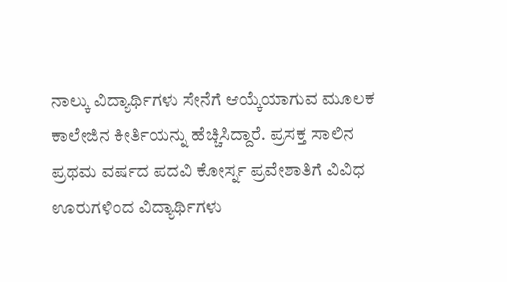ನಾಲ್ಕು ವಿದ್ಯಾರ್ಥಿಗಳು ಸೇನೆಗೆ ಆಯ್ಕೆಯಾಗುವ ಮೂಲಕ ಕಾಲೇಜಿನ ಕೀರ್ತಿಯನ್ನು ಹೆಚ್ಚಿಸಿದ್ದಾರೆ. ಪ್ರಸಕ್ತ ಸಾಲಿನ ಪ್ರಥಮ ವರ್ಷದ ಪದವಿ ಕೋರ್ಸ್ನ ಪ್ರವೇಶಾತಿಗೆ ವಿವಿಧ ಊರುಗಳಿಂದ ವಿದ್ಯಾರ್ಥಿಗಳು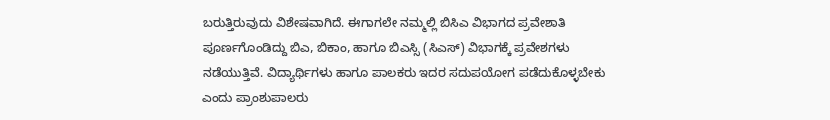ಬರುತ್ತಿರುವುದು ವಿಶೇಷವಾಗಿದೆ. ಈಗಾಗಲೇ ನಮ್ಮಲ್ಲಿ ಬಿಸಿಎ ವಿಭಾಗದ ಪ್ರವೇಶಾತಿ ಪೂರ್ಣಗೊಂಡಿದ್ದು ಬಿಎ, ಬಿಕಾಂ, ಹಾಗೂ ಬಿಎಸ್ಸಿ (ಸಿಎಸ್) ವಿಭಾಗಕ್ಕೆ ಪ್ರವೇಶಗಳು ನಡೆಯುತ್ತಿವೆ. ವಿದ್ಯಾರ್ಥಿಗಳು ಹಾಗೂ ಪಾಲಕರು ಇದರ ಸದುಪಯೋಗ ಪಡೆದುಕೊಳ್ಳಬೇಕು ಎಂದು ಪ್ರಾಂಶುಪಾಲರು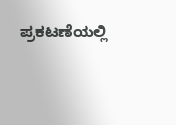ಪ್ರಕಟಣೆಯಲ್ಲಿ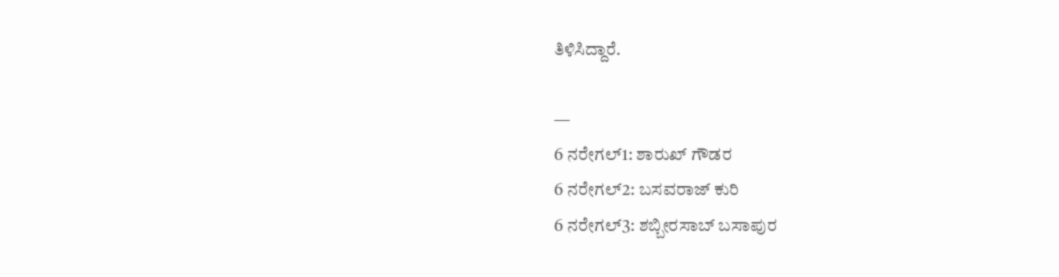ತಿಳಿಸಿದ್ದಾರೆ.

—
6 ನರೇಗಲ್1: ಶಾರುಖ್ ಗೌಡರ
6 ನರೇಗಲ್2: ಬಸವರಾಜ್ ಕುರಿ
6 ನರೇಗಲ್3: ಶಬ್ಬೀರಸಾಬ್ ಬಸಾಪುರ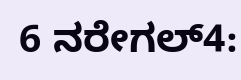6 ನರೇಗಲ್4: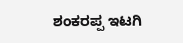ಶಂಕರಪ್ಪ ಇಟಗಿ